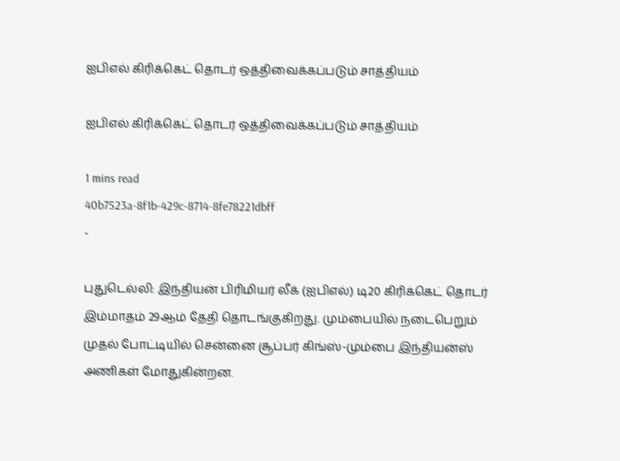ஐபிஎல் கிரிக்கெட் தொடர் ஒத்திவைக்கப்படும் சாத்தியம்

ஐபிஎல் கிரிக்கெட் தொடர் ஒத்திவைக்கப்படும் சாத்தியம்

1 mins read
40b7523a-8f1b-429c-8714-8fe78221dbff
-

புதுடெல்லி: இந்தியன் பிரிமியர் லீக் (ஐபிஎல்) டி20 கிரிக்கெட் தொடர் இம்மாதம் 29ஆம் தேதி தொடங்குகிறது. மும்பையில் நடைபெறும் முதல் போட்டியில் சென்னை சூப்பர் கிங்ஸ்-மும்பை இந்தியன்ஸ் அணிகள் மோதுகின்றன.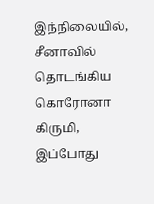இந்நிலையில், சீனாவில் தொடங்கிய கொரோனா கிருமி, இப்போது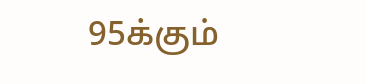95க்கும்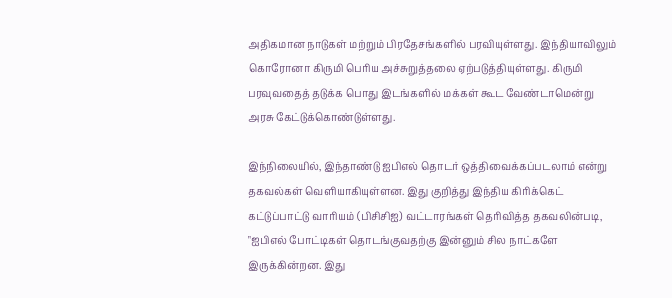அதிகமான நாடுகள் மற்றும் பிரதேசங்களில் பரவியுள்ளது. இந்தியாவிலும் கொரோனா கிருமி பெரிய அச்சுறுத்தலை ஏற்படுத்தியுள்ளது. கிருமி பரவுவதைத் தடுக்க பொது இடங்களில் மக்கள் கூட வேண்டாமென்று அரசு கேட்டுக்கொண்டுள்ளது.

இந்நிலையில், இந்தாண்டு ஐபிஎல் தொடர் ஒத்திவைக்கப்படலாம் என்று தகவல்கள் வெளியாகியுள்ளன. இது குறித்து இந்திய கிரிக்கெட் கட்டுப்பாட்டு வாரியம் (பிசிசிஐ) வட்டாரங்கள் தெரிவித்த தகவலின்படி, "ஐபிஎல் போட்டிகள் தொடங்குவதற்கு இன்னும் சில நாட்களே இருக்கின்றன. இது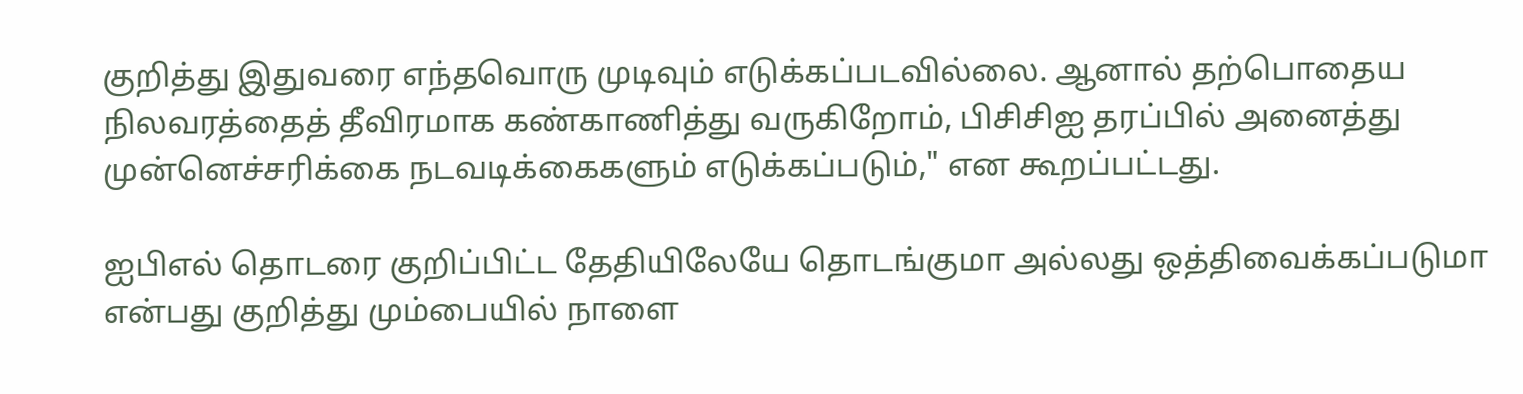குறித்து இதுவரை எந்தவொரு முடிவும் எடுக்கப்படவில்லை. ஆனால் தற்பொதைய நிலவரத்தைத் தீவிரமாக கண்காணித்து வருகிறோம், பிசிசிஐ தரப்பில் அனைத்து முன்னெச்சரிக்கை நடவடிக்கைகளும் எடுக்கப்படும்," என கூறப்பட்டது.

ஐபிஎல் தொடரை குறிப்பிட்ட தேதியிலேயே தொடங்குமா அல்லது ஒத்திவைக்கப்படுமா என்பது குறித்து மும்பையில் நாளை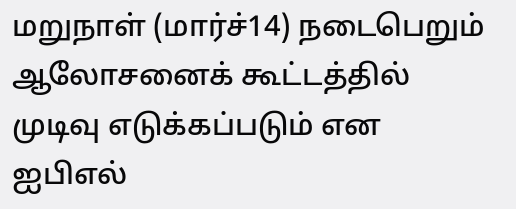மறுநாள் (மார்ச்14) நடைபெறும் ஆலோசனைக் கூட்டத்தில் முடிவு எடுக்கப்படும் என ஐபிஎல்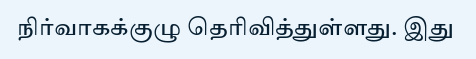நிர்வாகக்குழு தெரிவித்துள்ளது. இது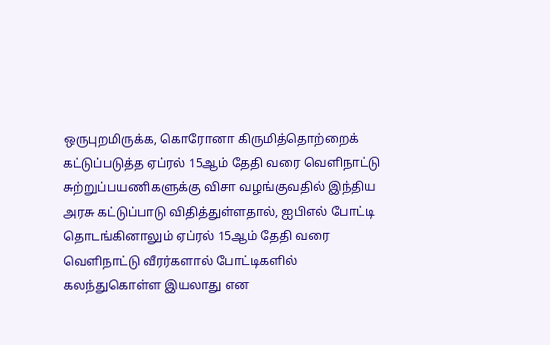ஒருபுறமிருக்க, கொரோனா கிருமித்தொற்றைக் கட்டுப்படுத்த ஏப்ரல் 15ஆம் தேதி வரை வெளிநாட்டு சுற்றுப்பயணிகளுக்கு விசா வழங்குவதில் இந்திய அரசு கட்டுப்பாடு விதித்துள்ளதால், ஐபிஎல் போட்டி தொடங்கினாலும் ஏப்ரல் 15ஆம் தேதி வரை வெளிநாட்டு வீரர்களால் போட்டிகளில் கலந்துகொள்ள இயலாது என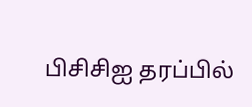பிசிசிஐ தரப்பில்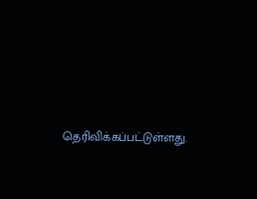தெரிவிக்கப்பட்டுள்ளது.